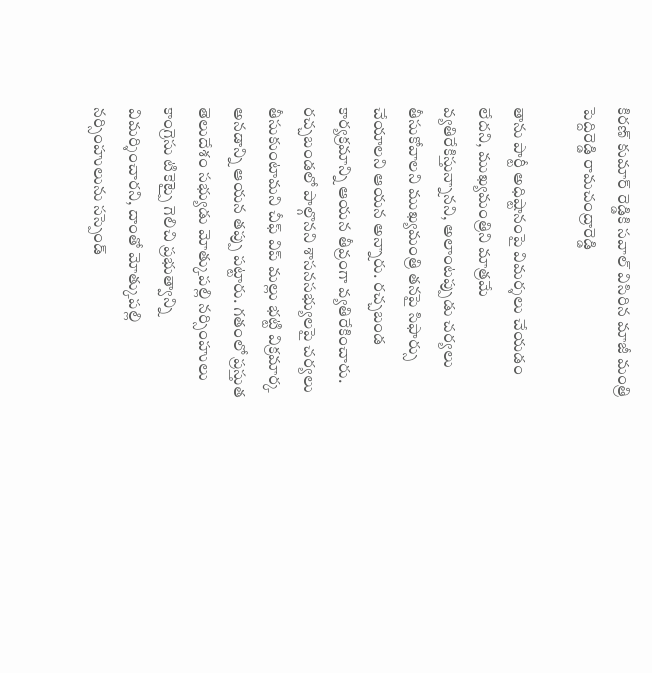కిరణ్ కుమార్ రెడ్డికి సవాల్ విసిరిన మాజీ మంత్రి పెద్దిరెడ్డి రామచంద్రారెడ్డి

తాను పార్టీ అధిష్టానంపై విమర్శలు చేయడం లేదని, ముఖ్యమంత్రిని మాత్రమే వ్యతిరేకిస్తున్నానని, అలాంటప్పుడు చర్యలు తీసుకోవాలని ముఖ్యమంత్రి తనపై సిఫార్సు చేయాలని ఆయన అన్నారు. రచ్చబండ కార్యక్రమాన్ని ఆయన తీవ్రంగా వ్యతిరేకించారు. రచ్చబండలో పాల్గొనని శాసనసభ్యులపై చర్యలు తీసుకుంటామని చీఫ్ విప్ మల్లు భట్టి విక్రమార్క అనడాన్ని ఆయన తప్పు పట్టారు. గతంలో ప్రస్తుత తెలుదేశం సభ్యుడు మోత్కుపల్లి నర్సింహులు కాంగ్రెసు టికెట్పై గెలిచి ప్రభుత్వాన్ని విమర్శించారని, దాంతో మోత్కుపల్లి నర్సింహులును సస్పెండ్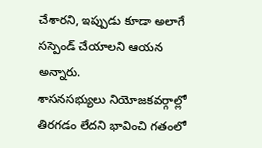చేశారని, ఇప్పుడు కూడా అలాగే సస్పెండ్ చేయాలని ఆయన అన్నారు.
శాసనసభ్యులు నియోజకవర్గాల్లో తిరగడం లేదని భావించి గతంలో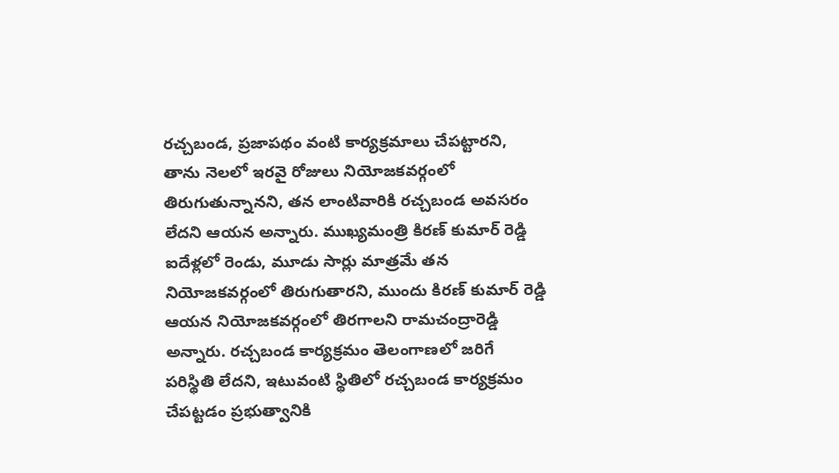రచ్చబండ, ప్రజాపథం వంటి కార్యక్రమాలు చేపట్టారని, తాను నెలలో ఇరవై రోజులు నియోజకవర్గంలో తిరుగుతున్నానని, తన లాంటివారికి రచ్చబండ అవసరం లేదని ఆయన అన్నారు. ముఖ్యమంత్రి కిరణ్ కుమార్ రెడ్డి ఐదేళ్లలో రెండు, మూడు సార్లు మాత్రమే తన నియోజకవర్గంలో తిరుగుతారని, ముందు కిరణ్ కుమార్ రెడ్డి ఆయన నియోజకవర్గంలో తిరగాలని రామచంద్రారెడ్డి అన్నారు. రచ్చబండ కార్యక్రమం తెలంగాణలో జరిగే పరిస్థితి లేదని, ఇటువంటి స్థితిలో రచ్చబండ కార్యక్రమం చేపట్టడం ప్రభుత్వానికి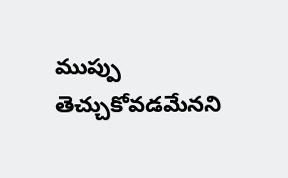ముప్పు తెచ్చుకోవడమేనని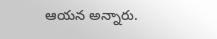ఆయన అన్నారు.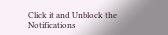Click it and Unblock the Notifications